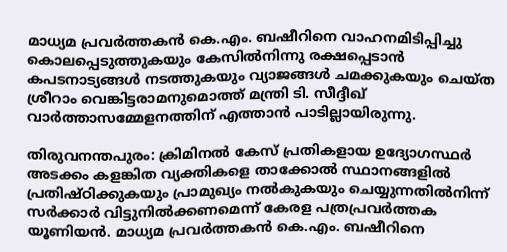മാധ്യമ പ്രവർത്തകൻ കെ.എം. ബഷീറിനെ വാഹനമിടിപ്പിച്ചു കൊലപ്പെടുത്തുകയും കേസിൽനിന്നു രക്ഷപ്പെടാൻ കപടനാട്യങ്ങൾ നടത്തുകയും വ്യാജങ്ങൾ ചമക്കുകയും ചെയ്ത ശ്രീറാം വെങ്കിട്ടരാമനുമൊത്ത് മന്ത്രി ടി. സീദ്ദീഖ് വാർത്താസമ്മേളനത്തിന് എത്താൻ പാടില്ലായിരുന്നു.

തിരുവനന്തപുരം: ക്രിമിനൽ കേസ് പ്രതികളായ ഉദ്യോഗസ്ഥർ അടക്കം കളങ്കിത വ്യക്തികളെ താക്കോൽ സ്ഥാനങ്ങളിൽ പ്രതിഷ്ഠിക്കുകയും പ്രാമുഖ്യം നൽകുകയും ചെയ്യുന്നതിൽനിന്ന് സർക്കാർ വിട്ടുനിൽക്കണമെന്ന് കേരള പത്രപ്രവർത്തക യൂണിയൻ. മാധ്യമ പ്രവർത്തകൻ കെ.എം. ബഷീറിനെ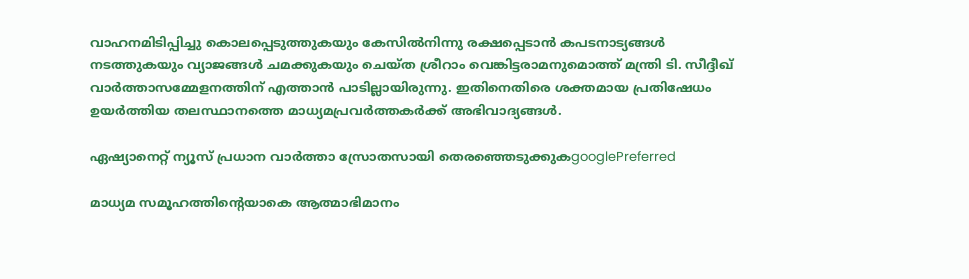വാഹനമിടിപ്പിച്ചു കൊലപ്പെടുത്തുകയും കേസിൽനിന്നു രക്ഷപ്പെടാൻ കപടനാട്യങ്ങൾ നടത്തുകയും വ്യാജങ്ങൾ ചമക്കുകയും ചെയ്ത ശ്രീറാം വെങ്കിട്ടരാമനുമൊത്ത് മന്ത്രി ടി. സീദ്ദീഖ് വാർത്താസമ്മേളനത്തിന് എത്താൻ പാടില്ലായിരുന്നു. ഇതിനെതിരെ ശക്തമായ പ്രതിഷേധം ഉയർത്തിയ തലസ്ഥാനത്തെ മാധ്യമപ്രവർത്തകർക്ക് അഭിവാദ്യങ്ങൾ.

ഏഷ്യാനെറ്റ് ന്യൂസ് പ്രധാന വാർത്താ സ്രോതസായി തെരഞ്ഞെടുക്കുകgooglePreferred

മാധ്യമ സമൂഹത്തിന്‍റെയാകെ ആത്മാഭിമാനം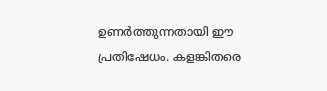ഉണർത്തുന്നതായി ഈ പ്രതിഷേധം. കളങ്കിതരെ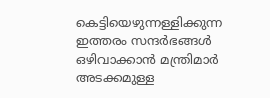കെട്ടിയെഴുന്നള്ളിക്കുന്ന ഇത്തരം സന്ദർഭങ്ങൾ ഒഴിവാക്കാൻ മന്ത്രിമാർ അടക്കമുള്ള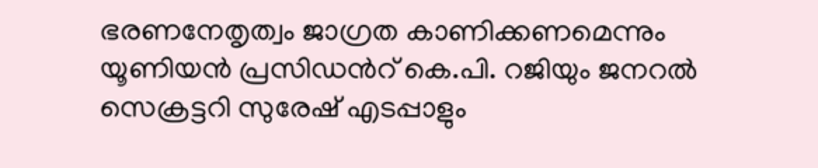ഭരണനേതൃത്വം ജാഗ്രത കാണിക്കണമെന്നും  യൂണിയൻ പ്രസിഡന്‍റ് കെ.പി. റജിയും ജനറൽ സെക്രട്ടറി സുരേഷ് എടപ്പാളും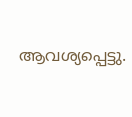ആവശ്യപ്പെട്ടു.